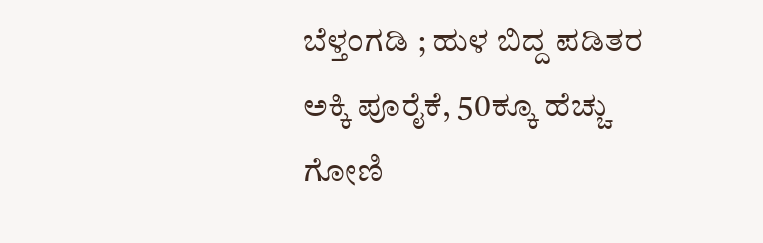ಬೆಳ್ತಂಗಡಿ ; ಹುಳ ಬಿದ್ದ ಪಡಿತರ ಅಕ್ಕಿ ಪೂರೈಕೆ, 50ಕ್ಕೂ ಹೆಚ್ಚು ಗೋಣಿ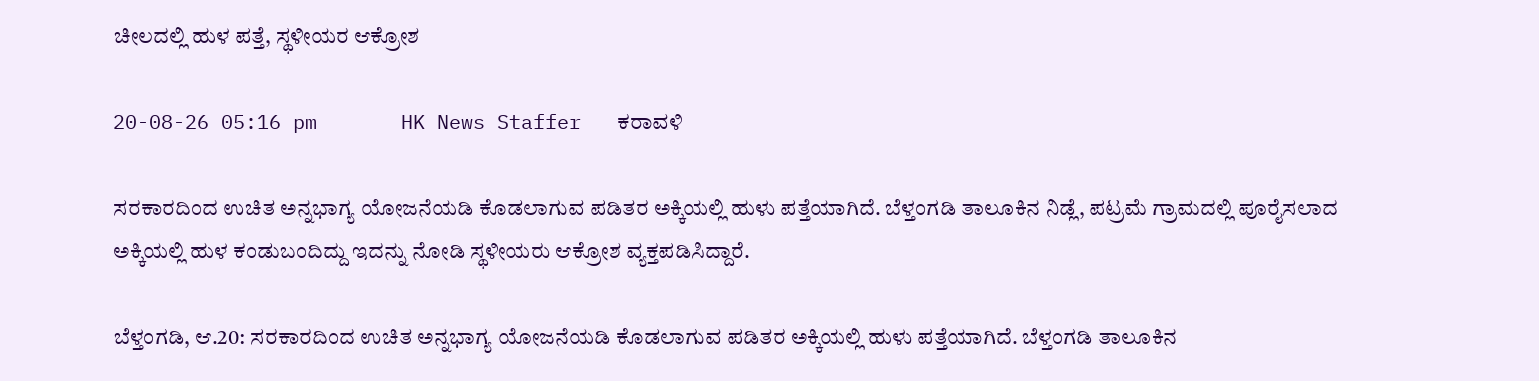ಚೀಲದಲ್ಲಿ ಹುಳ ಪತ್ತೆ, ಸ್ಥಳೀಯರ ಆಕ್ರೋಶ

20-08-26 05:16 pm       HK News Staffer   ಕರಾವಳಿ

ಸರಕಾರದಿಂದ ಉಚಿತ ಅನ್ನಭಾಗ್ಯ ಯೋಜನೆಯಡಿ ಕೊಡಲಾಗುವ ಪಡಿತರ ಅಕ್ಕಿಯಲ್ಲಿ ಹುಳು ಪತ್ತೆಯಾಗಿದೆ. ಬೆಳ್ತಂಗಡಿ ತಾಲೂಕಿನ ನಿಡ್ಲೆ, ಪಟ್ರಮೆ ಗ್ರಾಮದಲ್ಲಿ ಪೂರೈಸಲಾದ ಅಕ್ಕಿಯಲ್ಲಿ ಹುಳ ಕಂಡುಬಂದಿದ್ದು ಇದನ್ನು ನೋಡಿ ಸ್ಥಳೀಯರು ಆಕ್ರೋಶ ವ್ಯಕ್ತಪಡಿಸಿದ್ದಾರೆ.

ಬೆಳ್ತಂಗಡಿ, ಆ.20: ಸರಕಾರದಿಂದ ಉಚಿತ ಅನ್ನಭಾಗ್ಯ ಯೋಜನೆಯಡಿ ಕೊಡಲಾಗುವ ಪಡಿತರ ಅಕ್ಕಿಯಲ್ಲಿ ಹುಳು ಪತ್ತೆಯಾಗಿದೆ. ಬೆಳ್ತಂಗಡಿ ತಾಲೂಕಿನ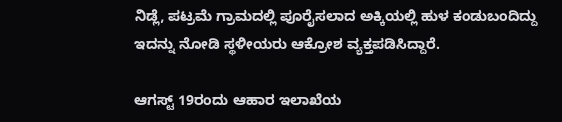ನಿಡ್ಲೆ, ಪಟ್ರಮೆ ಗ್ರಾಮದಲ್ಲಿ ಪೂರೈಸಲಾದ ಅಕ್ಕಿಯಲ್ಲಿ ಹುಳ ಕಂಡುಬಂದಿದ್ದು ಇದನ್ನು ನೋಡಿ ಸ್ಥಳೀಯರು ಆಕ್ರೋಶ ವ್ಯಕ್ತಪಡಿಸಿದ್ದಾರೆ.

ಆಗಸ್ಟ್ 19ರಂದು ಆಹಾರ ಇಲಾಖೆಯ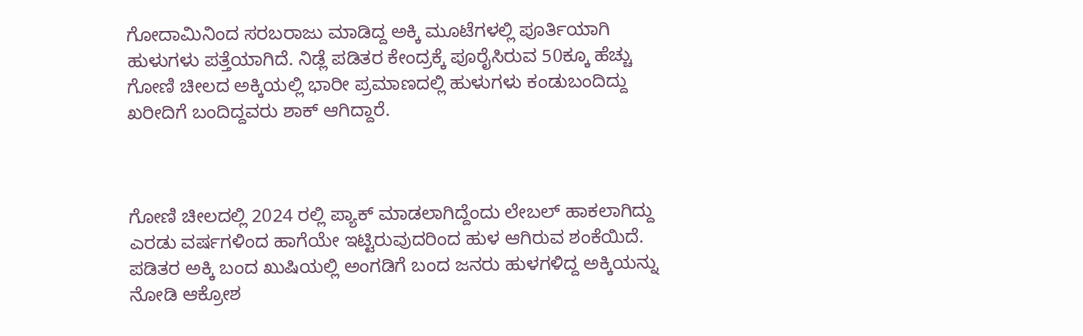ಗೋದಾಮಿನಿಂದ ಸರಬರಾಜು ಮಾಡಿದ್ದ ಅಕ್ಕಿ ಮೂಟೆಗಳಲ್ಲಿ ಪೂರ್ತಿಯಾಗಿ ಹುಳುಗಳು ಪತ್ತೆಯಾಗಿದೆ. ನಿಡ್ಲೆ ಪಡಿತರ ಕೇಂದ್ರಕ್ಕೆ ಪೂರೈಸಿರುವ 50ಕ್ಕೂ ಹೆಚ್ಚು ಗೋಣಿ ಚೀಲದ ಅಕ್ಕಿಯಲ್ಲಿ ಭಾರೀ ಪ್ರಮಾಣದಲ್ಲಿ ಹುಳುಗಳು ಕಂಡುಬಂದಿದ್ದು ಖರೀದಿಗೆ ಬಂದಿದ್ದವರು ಶಾಕ್ ಆಗಿದ್ದಾರೆ.



ಗೋಣಿ ಚೀಲದಲ್ಲಿ 2024 ರಲ್ಲಿ ಪ್ಯಾಕ್ ಮಾಡಲಾಗಿದ್ದೆಂದು ಲೇಬಲ್ ಹಾಕಲಾಗಿದ್ದು ಎರಡು ವರ್ಷಗಳಿಂದ ಹಾಗೆಯೇ ಇಟ್ಟಿರುವುದರಿಂದ ಹುಳ ಆಗಿರುವ ಶಂಕೆಯಿದೆ. ಪಡಿತರ ಅಕ್ಕಿ ಬಂದ ಖುಷಿಯಲ್ಲಿ ಅಂಗಡಿಗೆ ಬಂದ ಜನರು ಹುಳಗಳಿದ್ದ ಅಕ್ಕಿಯನ್ನು ನೋಡಿ ಆಕ್ರೋಶ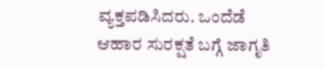ವ್ಯಕ್ತಪಡಿಸಿದರು. ಒಂದೆಡೆ ಆಹಾರ ಸುರಕ್ಷತೆ ಬಗ್ಗೆ ಜಾಗೃತಿ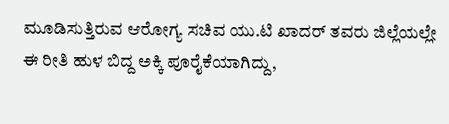ಮೂಡಿಸುತ್ತಿರುವ ಆರೋಗ್ಯ ಸಚಿವ ಯು.ಟಿ ಖಾದರ್ ತವರು ಜಿಲ್ಲೆಯಲ್ಲೇ ಈ ರೀತಿ ಹುಳ ಬಿದ್ದ ಅಕ್ಕಿ ಪೂರೈಕೆಯಾಗಿದ್ದು,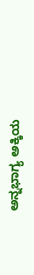ಅನ್ನಭಾಗ್ಯ ಅಕ್ಕಿಯ‌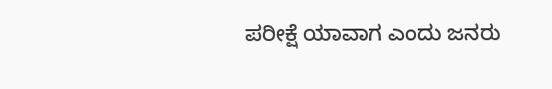ಪರೀಕ್ಷೆ ಯಾವಾಗ ಎಂದು ಜನರು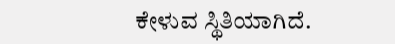ಕೇಳುವ ಸ್ಥಿತಿಯಾಗಿದೆ.